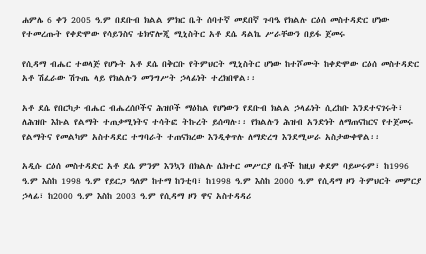ሐምሌ 6 ቀን 2005 ዓ.ም በደቡብ ክልል ምክር ቤት ሰባተኛ መደበኛ ጉባዔ የክልሉ ርዕሰ መስተዳድር ሆነው የተመረጡት የቀድሞው የሳይንስና ቴክኖሎጂ ሚኒስትር አቶ ደሴ ዳልኬ ሥራቸውን በይፋ ጀመሩ

የሲዳማ ብሔር ተወላጅ የሆኑት አቶ ደሴ በቅርቡ የትምህርት ሚኒስትር ሆነው ከተሾሙት ከቀድሞው ርዕሰ መስተዳድር አቶ ሽፈራው ሽጉጤ ላይ የክልሉን መንግሥት ኃላፊነት ተረክበዋል፡፡

አቶ ደሴ የበርካታ ብሔር ብሔረሰቦችና ሕዝቦች ማዕከል የሆነውን የደቡብ ክልል ኃላፊነት ሲረከቡ እንደተናገሩት፣ ለሕዝቡ እኩል የልማት ተጠቃሚነትና ተሳትፎ ትኩረት ይሰጣሉ፡፡ የክልሉን ሕዝብ አንድነት ለማጠናከርና የተጀመሩ የልማትና የመልካም አስተዳደር ተግባራት ተጠናክረው እንዲቀጥሉ ለማድረግ እንደሚሠራ አስታውቀዋል፡፡

አዲሱ ርዕሰ መስተዳድር አቶ ደሴ ምንም እንኳን በክልሉ ሴክተር መሥርያ ቤቶች ከዚህ ቀደም ባይሠሩም፣ ከ1996 ዓ.ም እስከ 1998 ዓ.ም የይርጋ ዓለም ከተማ ከንቲባ፣ ከ1998 ዓ.ም እስከ 2000 ዓ.ም የሲዳማ ዞን ትምህርት መምርያ ኃላፊ፣ ከ2000 ዓ.ም እስከ 2003 ዓ.ም የሲዳማ ዞን ዋና አስተዳዳሪ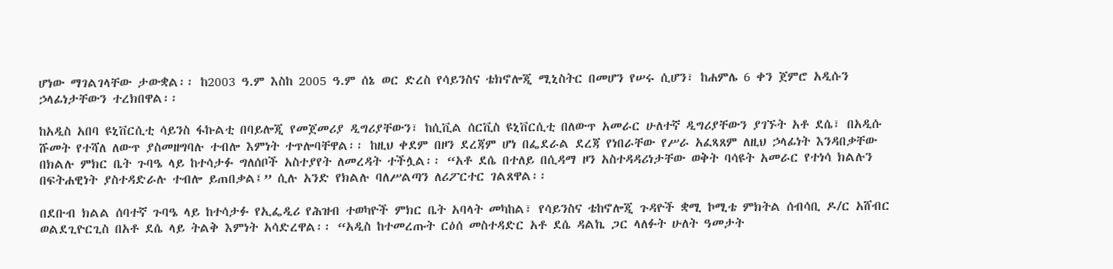ሆነው ማገልገላቸው ታውቋል፡፡ ከ2003 ዓ.ም እስከ 2005 ዓ.ም ሰኔ ወር ድረስ የሳይንስና ቴክኖሎጂ ሚኒስትር በመሆን የሠሩ ሲሆን፣ ከሐምሌ 6 ቀን ጀምሮ አዲሱን ኃላፊነታቸውን ተረክበዋል፡፡

ከአዲስ አበባ ዩኒቨርሲቲ ሳይንስ ፋኩልቲ በባይሎጂ የመጀመሪያ ዲግሪያቸውን፣ ከሲቪል ሰርቪስ ዩኒቨርሲቲ በለውጥ አመራር ሁለተኛ ዲግሪያቸውን ያገኙት አቶ ደሴ፣ በአዲሱ ሹመት የተሻለ ለውጥ ያስመዘግባሉ ተብሎ እምነት ተጥሎባቸዋል፡፡ ከዚህ ቀደም በዞን ደረጃም ሆነ በፌደራል ደረጃ የነበራቸው የሥራ አፈጻጸም ለዚህ ኃላፊነት እንዳበቃቸው በክልሉ ምክር ቤት ጉባዔ ላይ ከተሳታፉ ግለሰቦች አስተያየት ለመረዳት ተችሏል፡፡ “አቶ ደሴ በተለይ በሲዳማ ዞን አስተዳዳሪነታቸው ወቅት ባሳዩት አመራር የተነሳ ክልሉን በፍትሐዊነት ያስተዳድራሉ ተብሎ ይጠበቃል፤” ሲሉ አንድ የክልሉ ባለሥልጣን ለሪፖርተር ገልጸዋል፡፡

በደቡብ ክልል ሰባተኛ ጉባዔ ላይ ከተሳታፉ የኢፌዲሪ የሕዝብ ተወካዮች ምክር ቤት አባላት መካከል፣ የሳይንስና ቴከኖሎጂ ጉዳዮች ቋሚ ኮሚቴ ምክትል ሰብሳቢ ዶ/ር አሸብር ወልደጊዮርጊስ በአቶ ደሴ ላይ ትልቅ እምነት አሳድረዋል፡፡ “አዲስ ከተመረጡት ርዕሰ መስተዳድር አቶ ደሴ ዳልኬ ጋር ላለፉት ሁለት ዓመታት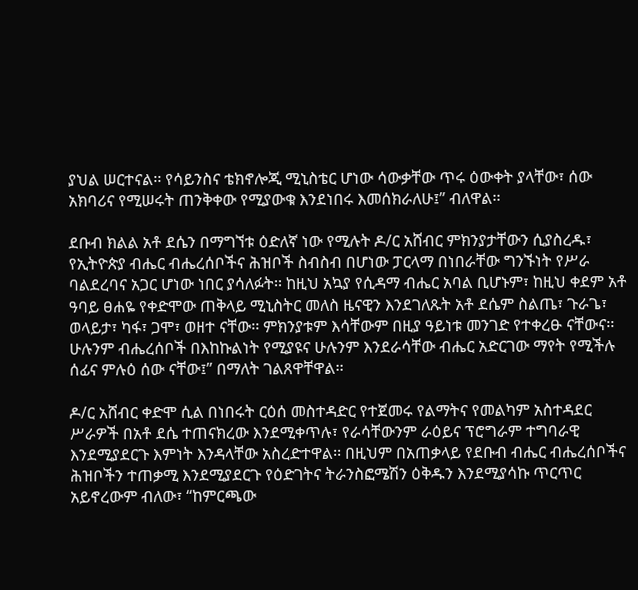ያህል ሠርተናል፡፡ የሳይንስና ቴክኖሎጂ ሚኒስቴር ሆነው ሳውቃቸው ጥሩ ዕውቀት ያላቸው፣ ሰው አክባሪና የሚሠሩት ጠንቅቀው የሚያውቁ እንደነበሩ እመሰክራለሁ፤” ብለዋል፡፡

ደቡብ ክልል አቶ ደሴን በማግኘቱ ዕድለኛ ነው የሚሉት ዶ/ር አሸብር ምክንያታቸውን ሲያስረዱ፣ የኢትዮጵያ ብሔር ብሔረሰቦችና ሕዝቦች ስብስብ በሆነው ፓርላማ በነበራቸው ግንኙነት የሥራ ባልደረባና አጋር ሆነው ነበር ያሳለፉት፡፡ ከዚህ አኳያ የሲዳማ ብሔር አባል ቢሆኑም፣ ከዚህ ቀደም አቶ ዓባይ ፀሐዬ የቀድሞው ጠቅላይ ሚኒስትር መለስ ዜናዊን እንደገለጹት አቶ ደሴም ስልጤ፣ ጉራጌ፣ ወላይታ፣ ካፋ፣ ጋሞ፣ ወዘተ ናቸው፡፡ ምክንያቱም እሳቸውም በዚያ ዓይነቱ መንገድ የተቀረፁ ናቸውና፡፡ ሁሉንም ብሔረሰቦች በእከኩልነት የሚያዩና ሁሉንም እንደራሳቸው ብሔር አድርገው ማየት የሚችሉ ሰፊና ምሉዕ ሰው ናቸው፤” በማለት ገልጸዋቸዋል፡፡

ዶ/ር አሸብር ቀድሞ ሲል በነበሩት ርዕሰ መስተዳድር የተጀመሩ የልማትና የመልካም አስተዳደር ሥራዎች በአቶ ደሴ ተጠናክረው እንደሚቀጥሉ፣ የራሳቸውንም ራዕይና ፕሮግራም ተግባራዊ እንደሚያደርጉ እምነት እንዳላቸው አስረድተዋል፡፡ በዚህም በአጠቃላይ የደቡብ ብሔር ብሔረሰቦችና ሕዝቦችን ተጠቃሚ እንደሚያደርጉ የዕድገትና ትራንስፎሜሽን ዕቅዱን እንደሚያሳኩ ጥርጥር አይኖረውም ብለው፣ “ከምርጫው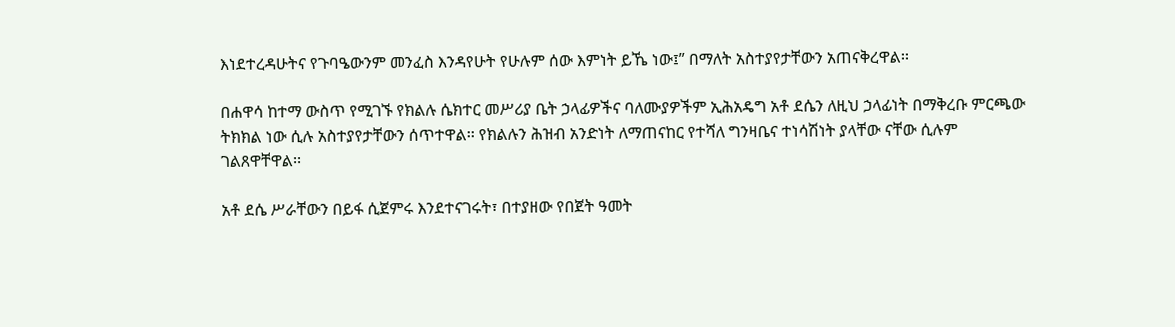እነደተረዳሁትና የጉባዔውንም መንፈስ እንዳየሁት የሁሉም ሰው እምነት ይኼ ነው፤” በማለት አስተያየታቸውን አጠናቅረዋል፡፡

በሐዋሳ ከተማ ውስጥ የሚገኙ የክልሉ ሴክተር መሥሪያ ቤት ኃላፊዎችና ባለሙያዎችም ኢሕአዴግ አቶ ደሴን ለዚህ ኃላፊነት በማቅረቡ ምርጫው ትክክል ነው ሲሉ አስተያየታቸውን ሰጥተዋል፡፡ የክልሉን ሕዝብ አንድነት ለማጠናከር የተሻለ ግንዛቤና ተነሳሽነት ያላቸው ናቸው ሲሉም ገልጸዋቸዋል፡፡

አቶ ደሴ ሥራቸውን በይፋ ሲጀምሩ እንደተናገሩት፣ በተያዘው የበጀት ዓመት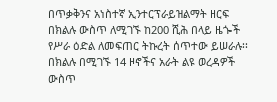በጥቃቅንና አነስተኛ ኢንተርፕራይዝልማት ዘርፍ በክልሉ ውስጥ ለሚገኙ ከ200 ሺሕ በላይ ዜጐች የሥራ ዕድል ለመፍጠር ትኩረት ሰጥተው ይሠራሉ፡፡ በክልሉ በሚገኙ 14 ዞኖችና አራት ልዩ ወረዳዎች ውስጥ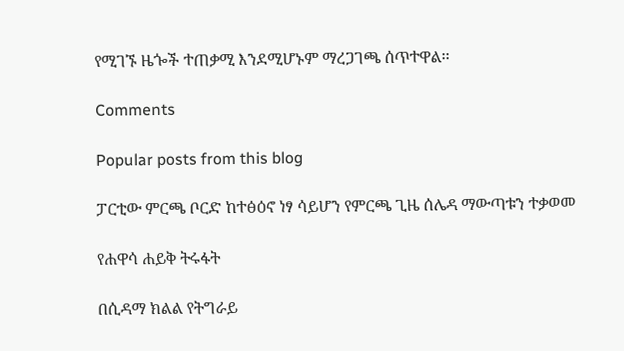የሚገኙ ዜጐች ተጠቃሚ እንደሚሆኑም ማረጋገጫ ሰጥተዋል፡፡

Comments

Popular posts from this blog

ፓርቲው ምርጫ ቦርድ ከተፅዕኖ ነፃ ሳይሆን የምርጫ ጊዜ ሰሌዳ ማውጣቱን ተቃወመ

የሐዋሳ ሐይቅ ትሩፋት

በሲዳማ ክልል የትግራይ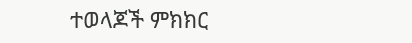ተወላጆች ምክክር